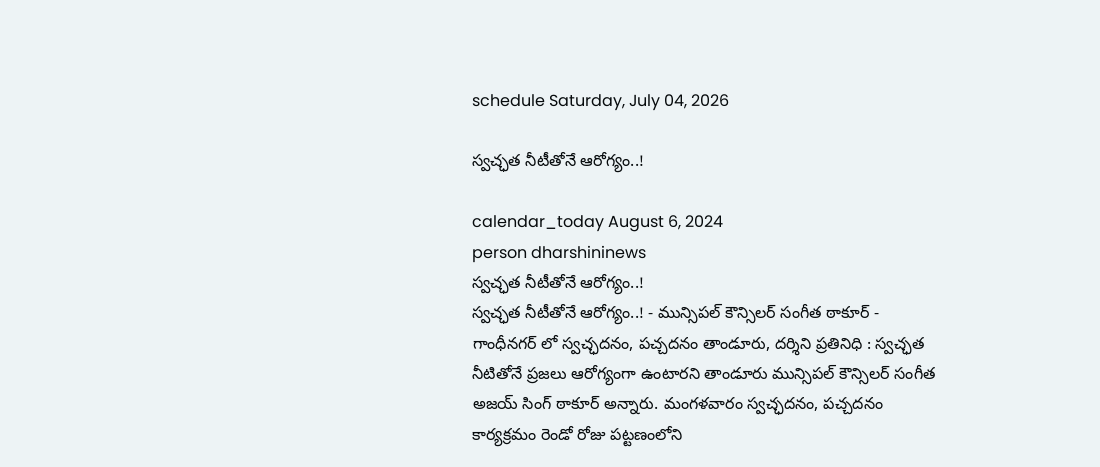schedule Saturday, July 04, 2026

స్వచ్ఛత నీటీతోనే ఆరోగ్యం..!

calendar_today August 6, 2024
person dharshininews
స్వచ్ఛత నీటీతోనే ఆరోగ్యం..!
స్వచ్ఛత నీటీతోనే ఆరోగ్యం..! - మున్సిపల్ కౌన్సిలర్ సంగీత ఠాకూర్ - గాంధీనగర్ లో స్వచ్ఛదనం, పచ్చదనం తాండూరు, దర్శిని ప్రతినిధి : స్వచ్ఛత నీటితోనే ప్రజలు ఆరోగ్యంగా ఉంటారని తాండూరు మున్సిపల్ కౌన్సిలర్ సంగీత అజయ్ సింగ్ ఠాకూర్ అన్నారు. మంగళవారం స్వచ్ఛదనం, పచ్చదనం కార్యక్రమం రెండో రోజు పట్టణంలోని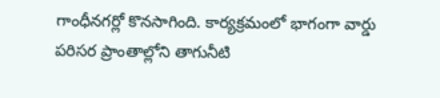గాంధీనగర్లో కొనసాగింది. కార్యక్రమంలో భాగంగా వార్డు పరిసర ప్రాంతాల్లోని తాగునీటి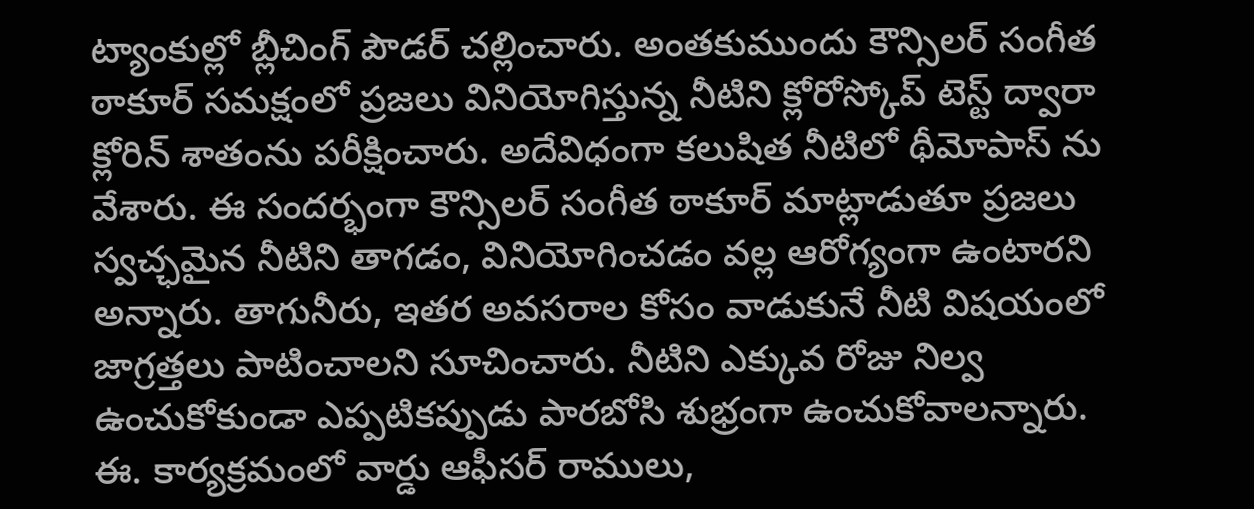ట్యాంకుల్లో బ్లీచింగ్ పౌడర్ చల్లించారు. అంతకుముందు కౌన్సిలర్ సంగీత ఠాకూర్ సమక్షంలో ప్రజలు వినియోగిస్తున్న నీటిని క్లోరోస్కోప్ టెస్ట్ ద్వారా క్లోరిన్ శాతంను పరీక్షించారు. అదేవిధంగా కలుషిత నీటిలో థీమోపాస్ ను వేశారు. ఈ సందర్భంగా కౌన్సిలర్ సంగీత ఠాకూర్ మాట్లాడుతూ ప్రజలు స్వచ్ఛమైన నీటిని తాగడం, వినియోగించడం వల్ల ఆరోగ్యంగా ఉంటారని అన్నారు. తాగునీరు, ఇతర అవసరాల కోసం వాడుకునే నీటి విషయంలో జాగ్రత్తలు పాటించాలని సూచించారు. నీటిని ఎక్కువ రోజు నిల్వ ఉంచుకోకుండా ఎప్పటికప్పుడు పారబోసి శుభ్రంగా ఉంచుకోవాలన్నారు. ఈ. కార్యక్రమంలో వార్డు ఆఫీసర్ రాములు,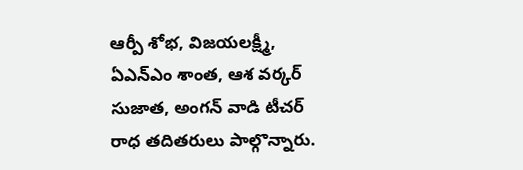ఆర్పీ శోభ, విజయలక్ష్మీ, ఏఎన్ఎం శాంత, ఆశ వర్కర్ సుజాత, అంగన్ వాడి టీచర్ రాధ తదితరులు పాల్గొన్నారు.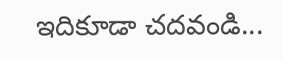ఇదికూడా చదవండి...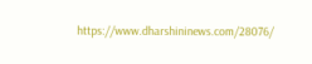https://www.dharshininews.com/28076/